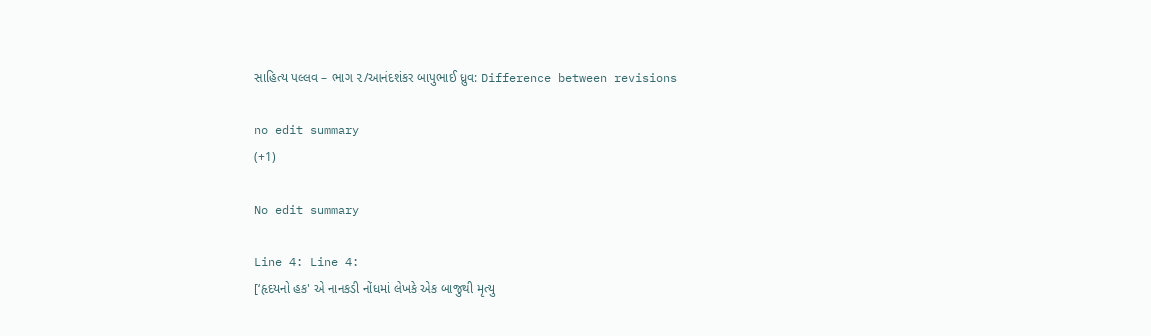સાહિત્ય પલ્લવ – ભાગ ૨/આનંદશંકર બાપુભાઈ ધ્રુવ: Difference between revisions

no edit summary
(+1)

No edit summary

Line 4: Line 4:
[‘હૃદયનો હક' એ નાનકડી નોંધમાં લેખકે એક બાજુથી મૃત્યુ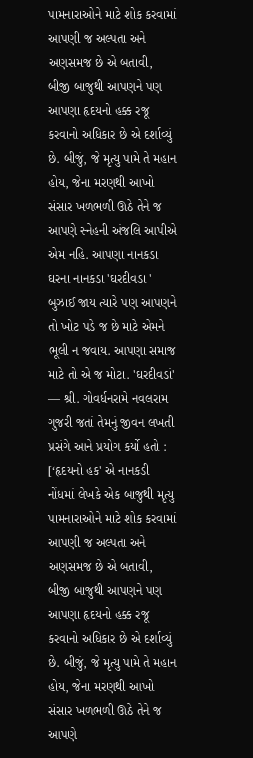પામનારાઓને માટે શોક કરવામાં આપણી જ અલ્પતા અને અણસમજ છે એ બતાવી, બીજી બાજુથી આપણને પણ આપણા હૃદયનો હક્ક રજૂ કરવાનો અધિકાર છે એ દર્શાવ્યું છે. બીજું, જે મૃત્યુ પામે તે મહાન હોય, જેના મરણથી આખો સંસાર ખળભળી ઊઠે તેને જ આપણે સ્નેહની અંજલિ આપીએ એમ નહિ. આપણા નાનકડા ઘરના નાનકડા 'ઘરદીવડા ' બુઝાઈ જાય ત્યારે પણ આપણને તો ખોટ પડે જ છે માટે એમને ભૂલી ન જવાય. આપણા સમાજ માટે તો એ જ મોટા. 'ઘરદીવડાં' — શ્રી. ગોવર્ધનરામે નવલરામ ગુજરી જતાં તેમનું જીવન લખતી પ્રસંગે આને પ્રયોગ કર્યો હતો :
[‘હૃદયનો હક' એ નાનકડી નોંધમાં લેખકે એક બાજુથી મૃત્યુ પામનારાઓને માટે શોક કરવામાં આપણી જ અલ્પતા અને અણસમજ છે એ બતાવી, બીજી બાજુથી આપણને પણ આપણા હૃદયનો હક્ક રજૂ કરવાનો અધિકાર છે એ દર્શાવ્યું છે. બીજું, જે મૃત્યુ પામે તે મહાન હોય, જેના મરણથી આખો સંસાર ખળભળી ઊઠે તેને જ આપણે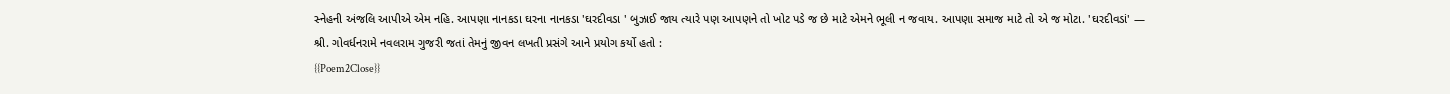સ્નેહની અંજલિ આપીએ એમ નહિ. આપણા નાનકડા ઘરના નાનકડા 'ઘરદીવડા ' બુઝાઈ જાય ત્યારે પણ આપણને તો ખોટ પડે જ છે માટે એમને ભૂલી ન જવાય. આપણા સમાજ માટે તો એ જ મોટા. 'ઘરદીવડાં' — શ્રી. ગોવર્ધનરામે નવલરામ ગુજરી જતાં તેમનું જીવન લખતી પ્રસંગે આને પ્રયોગ કર્યો હતો :
{{Poem2Close}}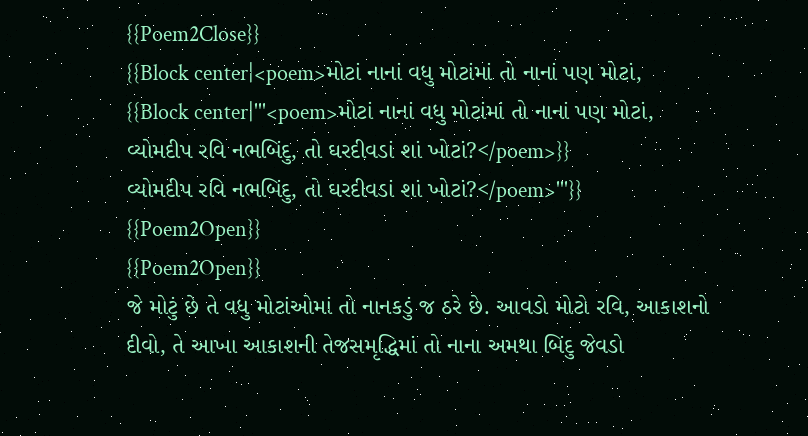{{Poem2Close}}
{{Block center|<poem>મોટાં નાનાં વધુ મોટાંમાં તો નાનાં પણ મોટાં,
{{Block center|'''<poem>મોટાં નાનાં વધુ મોટાંમાં તો નાનાં પણ મોટાં,
વ્યોમદીપ રવિ નભબિંદુ, તો ઘરદીવડાં શાં ખોટાં?</poem>}}
વ્યોમદીપ રવિ નભબિંદુ, તો ઘરદીવડાં શાં ખોટાં?</poem>'''}}
{{Poem2Open}}
{{Poem2Open}}
જે મોટું છે તે વધુ મોટાંઓમાં તો નાનકડું જ ઠરે છે. આવડો મોટો રવિ, આકાશનો દીવો, તે આખા આકાશની તેજસમૃદ્ધિમાં તો નાના અમથા બિંદુ જેવડો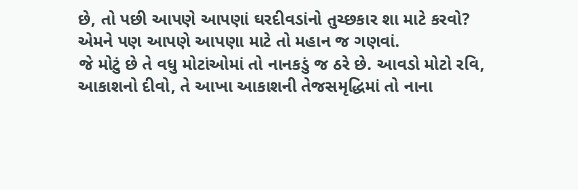છે, તો પછી આપણે આપણાં ઘરદીવડાંનો તુચ્છકાર શા માટે કરવો? એમને પણ આપણે આપણા માટે તો મહાન જ ગણવાં.
જે મોટું છે તે વધુ મોટાંઓમાં તો નાનકડું જ ઠરે છે. આવડો મોટો રવિ, આકાશનો દીવો, તે આખા આકાશની તેજસમૃદ્ધિમાં તો નાના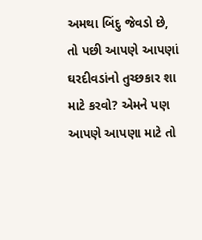અમથા બિંદુ જેવડો છે, તો પછી આપણે આપણાં ઘરદીવડાંનો તુચ્છકાર શા માટે કરવો? એમને પણ આપણે આપણા માટે તો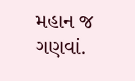મહાન જ ગણવાં.